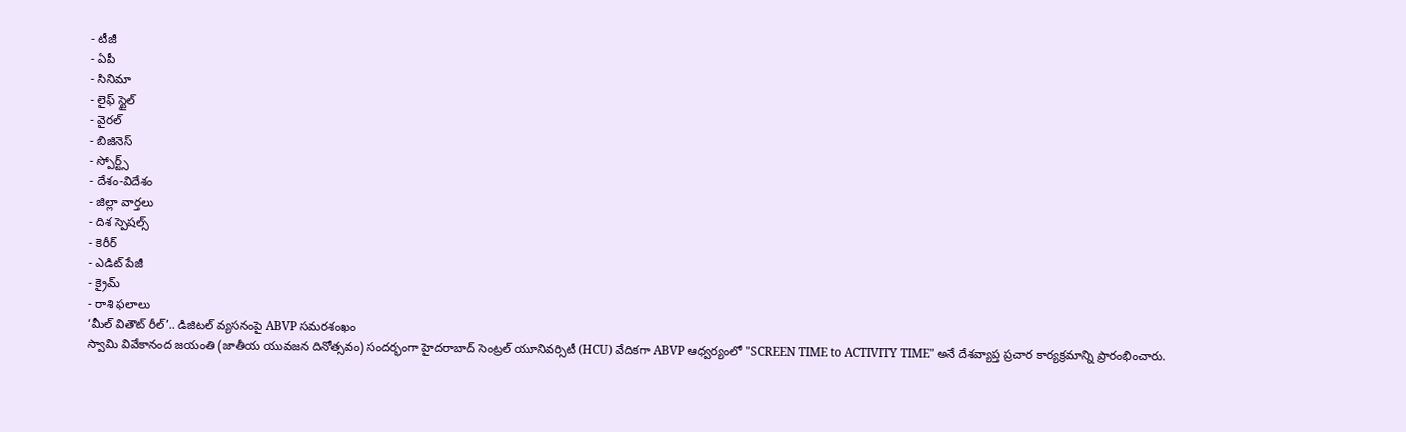- టీజీ
- ఏపీ
- సినిమా
- లైఫ్ స్టైల్
- వైరల్
- బిజినెస్
- స్పోర్ట్స్
- దేశం-విదేశం
- జిల్లా వార్తలు
- దిశ స్పెషల్స్
- కెరీర్
- ఎడిట్ పేజీ
- క్రైమ్
- రాశి ఫలాలు
‘మీల్ వితౌట్ రీల్’.. డిజిటల్ వ్యసనంపై ABVP సమరశంఖం
స్వామి వివేకానంద జయంతి (జాతీయ యువజన దినోత్సవం) సందర్భంగా హైదరాబాద్ సెంట్రల్ యూనివర్సిటీ (HCU) వేదికగా ABVP ఆధ్వర్యంలో "SCREEN TIME to ACTIVITY TIME" అనే దేశవ్యాప్త ప్రచార కార్యక్రమాన్ని ప్రారంభించారు.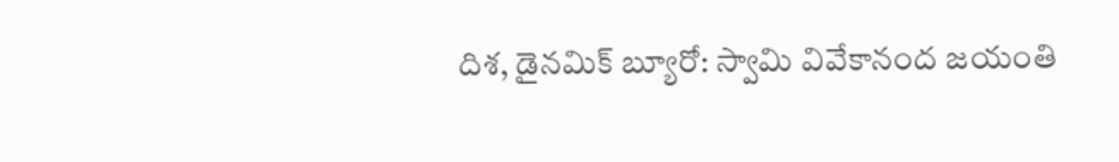దిశ, డైనమిక్ బ్యూరో: స్వామి వివేకానంద జయంతి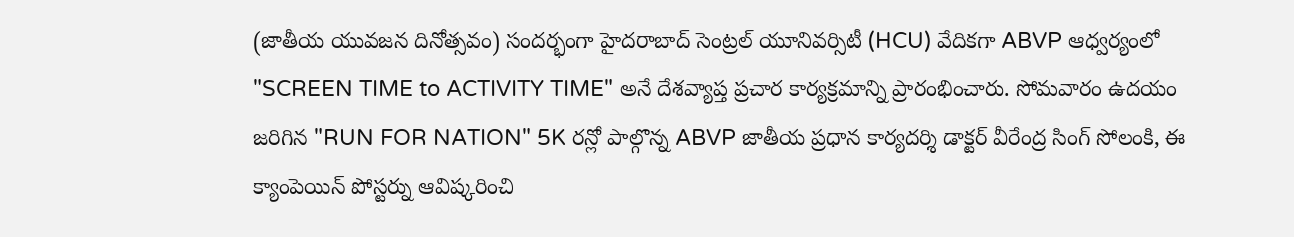(జాతీయ యువజన దినోత్సవం) సందర్భంగా హైదరాబాద్ సెంట్రల్ యూనివర్సిటీ (HCU) వేదికగా ABVP ఆధ్వర్యంలో "SCREEN TIME to ACTIVITY TIME" అనే దేశవ్యాప్త ప్రచార కార్యక్రమాన్ని ప్రారంభించారు. సోమవారం ఉదయం జరిగిన "RUN FOR NATION" 5K రన్లో పాల్గొన్న ABVP జాతీయ ప్రధాన కార్యదర్శి డాక్టర్ వీరేంద్ర సింగ్ సోలంకి, ఈ క్యాంపెయిన్ పోస్టర్ను ఆవిష్కరించి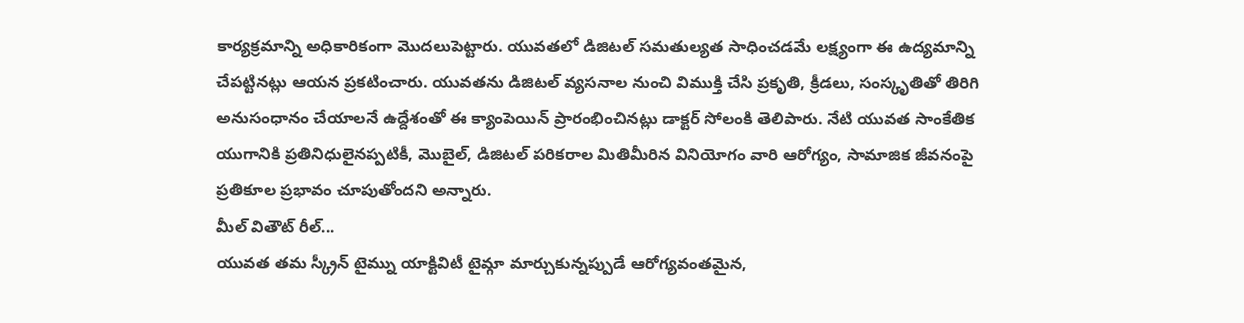కార్యక్రమాన్ని అధికారికంగా మొదలుపెట్టారు. యువతలో డిజిటల్ సమతుల్యత సాధించడమే లక్ష్యంగా ఈ ఉద్యమాన్ని చేపట్టినట్లు ఆయన ప్రకటించారు. యువతను డిజిటల్ వ్యసనాల నుంచి విముక్తి చేసి ప్రకృతి, క్రీడలు, సంస్కృతితో తిరిగి అనుసంధానం చేయాలనే ఉద్దేశంతో ఈ క్యాంపెయిన్ ప్రారంభించినట్లు డాక్టర్ సోలంకి తెలిపారు. నేటి యువత సాంకేతిక యుగానికి ప్రతినిధులైనప్పటికీ, మొబైల్, డిజిటల్ పరికరాల మితిమీరిన వినియోగం వారి ఆరోగ్యం, సామాజిక జీవనంపై ప్రతికూల ప్రభావం చూపుతోందని అన్నారు.
మీల్ వితౌట్ రీల్...
యువత తమ స్క్రీన్ టైమ్ను యాక్టివిటీ టైమ్గా మార్చుకున్నప్పుడే ఆరోగ్యవంతమైన,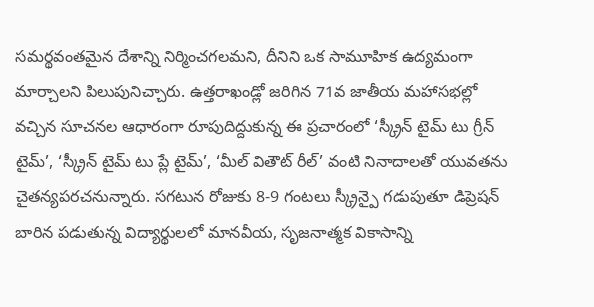సమర్థవంతమైన దేశాన్ని నిర్మించగలమని, దీనిని ఒక సామూహిక ఉద్యమంగా మార్చాలని పిలుపునిచ్చారు. ఉత్తరాఖండ్లో జరిగిన 71వ జాతీయ మహాసభల్లో వచ్చిన సూచనల ఆధారంగా రూపుదిద్దుకున్న ఈ ప్రచారంలో ‘స్క్రీన్ టైమ్ టు గ్రీన్ టైమ్’, ‘స్క్రీన్ టైమ్ టు ప్లే టైమ్’, ‘మీల్ వితౌట్ రీల్’ వంటి నినాదాలతో యువతను చైతన్యపరచనున్నారు. సగటున రోజుకు 8-9 గంటలు స్క్రీన్పై గడుపుతూ డిప్రెషన్ బారిన పడుతున్న విద్యార్థులలో మానవీయ, సృజనాత్మక వికాసాన్ని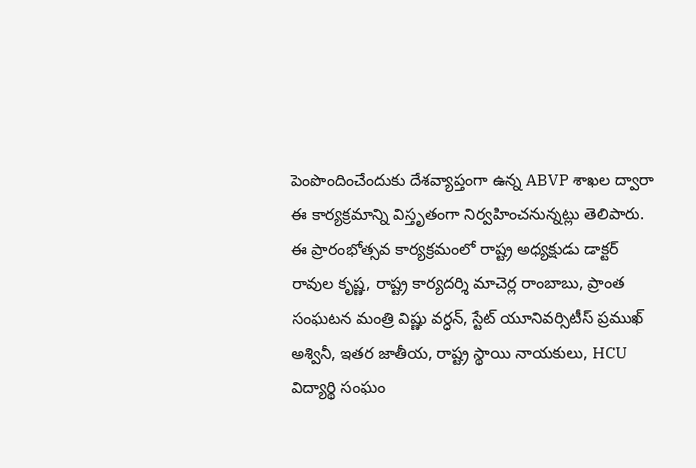పెంపొందించేందుకు దేశవ్యాప్తంగా ఉన్న ABVP శాఖల ద్వారా ఈ కార్యక్రమాన్ని విస్తృతంగా నిర్వహించనున్నట్లు తెలిపారు. ఈ ప్రారంభోత్సవ కార్యక్రమంలో రాష్ట్ర అధ్యక్షుడు డాక్టర్ రావుల కృష్ణ, రాష్ట్ర కార్యదర్శి మాచెర్ల రాంబాబు, ప్రాంత సంఘటన మంత్రి విష్ణు వర్ధన్, స్టేట్ యూనివర్సిటీస్ ప్రముఖ్ అశ్వినీ, ఇతర జాతీయ, రాష్ట్ర స్థాయి నాయకులు, HCU విద్యార్థి సంఘం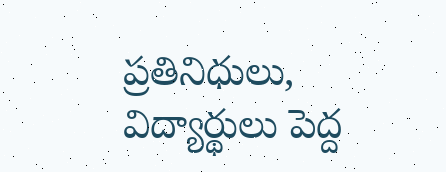ప్రతినిధులు, విద్యార్థులు పెద్ద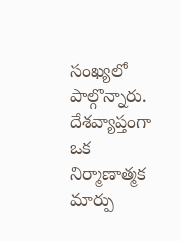సంఖ్యలో పాల్గొన్నారు. దేశవ్యాప్తంగా ఒక నిర్మాణాత్మక మార్పు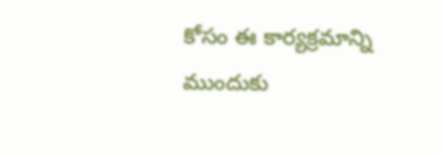కోసం ఈ కార్యక్రమాన్ని ముందుకు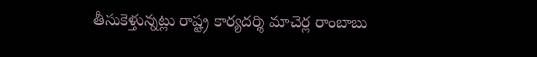తీసుకెళ్తున్నట్లు రాష్ట్ర కార్యదర్శి మాచెర్ల రాంబాబు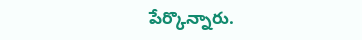పేర్కొన్నారు.